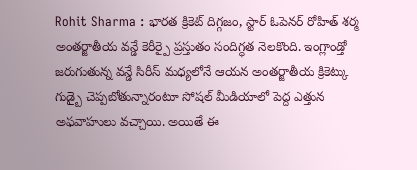Rohit Sharma : భారత క్రికెట్ దిగ్గజం, స్టార్ ఓపెనర్ రోహిత్ శర్మ అంతర్జాతీయ వన్డే కెరీర్పై ప్రస్తుతం సందిగ్ధత నెలకొంది. ఇంగ్లాండ్తో జరుగుతున్న వన్డే సిరీస్ మధ్యలోనే ఆయన అంతర్జాతీయ క్రికెట్కు గుడ్బై చెప్పబోతున్నారంటూ సోషల్ మీడియాలో పెద్ద ఎత్తున అఫవాహులు వచ్చాయి. అయితే ఈ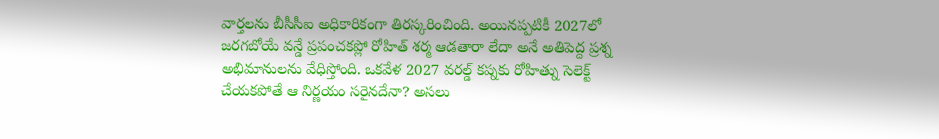వార్తలను బీసీసీఐ అధికారికంగా తిరస్కరించింది. అయినప్పటికీ 2027లో జరగబోయే వన్డే ప్రపంచకప్లో రోహిత్ శర్మ ఆడతారా లేదా అనే అతిపెద్ద ప్రశ్న అభిమానులను వేధిస్తోంది. ఒకవేళ 2027 వరల్డ్ కప్నకు రోహిత్ను సెలెక్ట్ చేయకపోతే ఆ నిర్ణయం సరైనదేనా? అసలు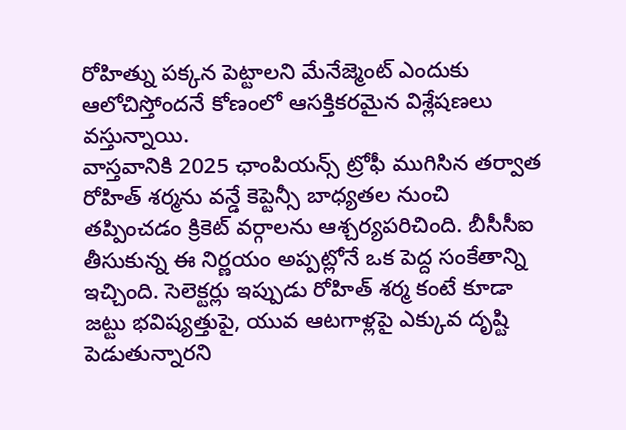రోహిత్ను పక్కన పెట్టాలని మేనేజ్మెంట్ ఎందుకు ఆలోచిస్తోందనే కోణంలో ఆసక్తికరమైన విశ్లేషణలు వస్తున్నాయి.
వాస్తవానికి 2025 ఛాంపియన్స్ ట్రోఫీ ముగిసిన తర్వాత రోహిత్ శర్మను వన్డే కెప్టెన్సీ బాధ్యతల నుంచి తప్పించడం క్రికెట్ వర్గాలను ఆశ్చర్యపరిచింది. బీసీసీఐ తీసుకున్న ఈ నిర్ణయం అప్పట్లోనే ఒక పెద్ద సంకేతాన్ని ఇచ్చింది. సెలెక్టర్లు ఇప్పుడు రోహిత్ శర్మ కంటే కూడా జట్టు భవిష్యత్తుపై, యువ ఆటగాళ్లపై ఎక్కువ దృష్టి పెడుతున్నారని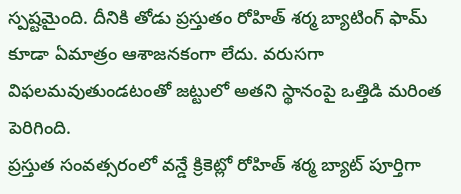స్పష్టమైంది. దీనికి తోడు ప్రస్తుతం రోహిత్ శర్మ బ్యాటింగ్ ఫామ్ కూడా ఏమాత్రం ఆశాజనకంగా లేదు. వరుసగా విఫలమవుతుండటంతో జట్టులో అతని స్థానంపై ఒత్తిడి మరింత పెరిగింది.
ప్రస్తుత సంవత్సరంలో వన్డే క్రికెట్లో రోహిత్ శర్మ బ్యాట్ పూర్తిగా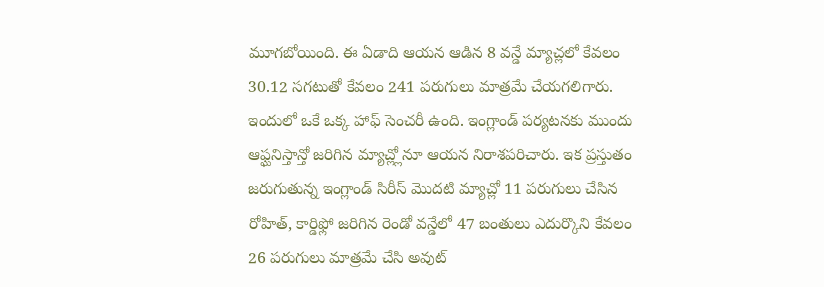మూగబోయింది. ఈ ఏడాది ఆయన ఆడిన 8 వన్డే మ్యాచ్లలో కేవలం 30.12 సగటుతో కేవలం 241 పరుగులు మాత్రమే చేయగలిగారు. ఇందులో ఒకే ఒక్క హాఫ్ సెంచరీ ఉంది. ఇంగ్లాండ్ పర్యటనకు ముందు ఆఫ్ఘనిస్తాన్తో జరిగిన మ్యాచ్ల్లోనూ ఆయన నిరాశపరిచారు. ఇక ప్రస్తుతం జరుగుతున్న ఇంగ్లాండ్ సిరీస్ మొదటి మ్యాచ్లో 11 పరుగులు చేసిన రోహిత్, కార్డిఫ్లో జరిగిన రెండో వన్డేలో 47 బంతులు ఎదుర్కొని కేవలం 26 పరుగులు మాత్రమే చేసి అవుట్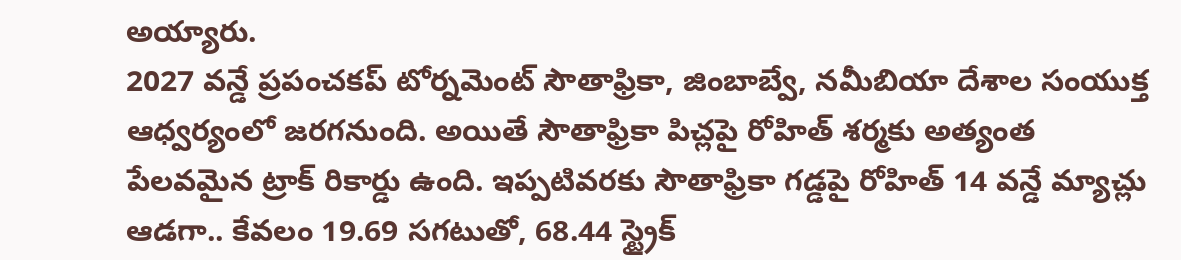అయ్యారు.
2027 వన్డే ప్రపంచకప్ టోర్నమెంట్ సౌతాఫ్రికా, జింబాబ్వే, నమీబియా దేశాల సంయుక్త ఆధ్వర్యంలో జరగనుంది. అయితే సౌతాఫ్రికా పిచ్లపై రోహిత్ శర్మకు అత్యంత పేలవమైన ట్రాక్ రికార్డు ఉంది. ఇప్పటివరకు సౌతాఫ్రికా గడ్డపై రోహిత్ 14 వన్డే మ్యాచ్లు ఆడగా.. కేవలం 19.69 సగటుతో, 68.44 స్ట్రైక్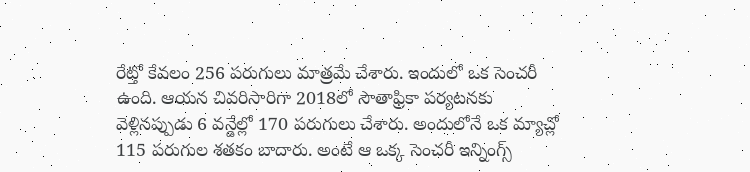రేట్తో కేవలం 256 పరుగులు మాత్రమే చేశారు. ఇందులో ఒక సెంచరీ ఉంది. ఆయన చివరిసారిగా 2018లో సౌతాఫ్రికా పర్యటనకు వెళ్లినప్పుడు 6 వన్డేల్లో 170 పరుగులు చేశారు. అందులోనే ఒక మ్యాచ్లో 115 పరుగుల శతకం బాదారు. అంటే ఆ ఒక్క సెంచరీ ఇన్నింగ్స్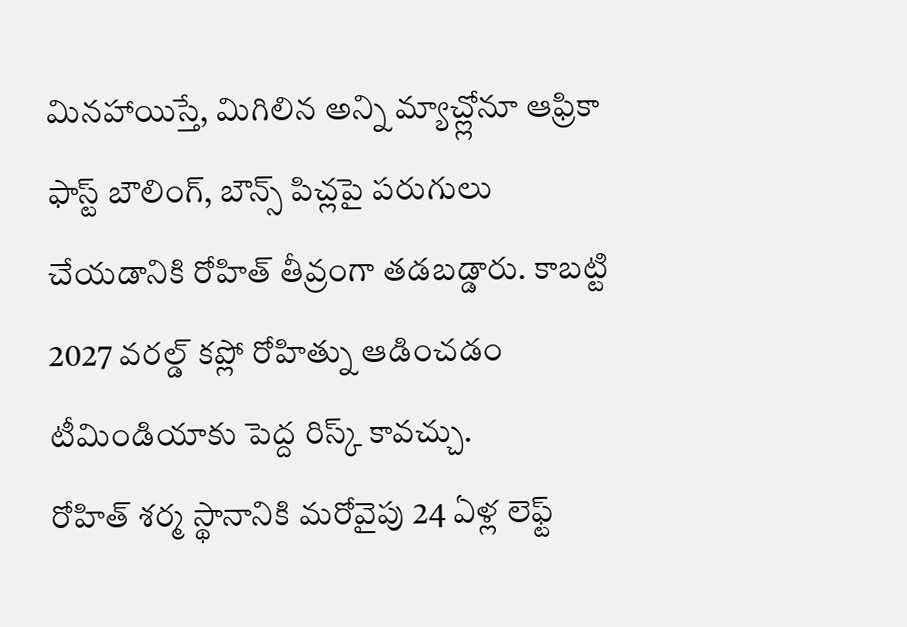మినహాయిస్తే, మిగిలిన అన్ని మ్యాచ్ల్లోనూ ఆఫ్రికా ఫాస్ట్ బౌలింగ్, బౌన్స్ పిచ్లపై పరుగులు చేయడానికి రోహిత్ తీవ్రంగా తడబడ్డారు. కాబట్టి 2027 వరల్డ్ కప్లో రోహిత్ను ఆడించడం టీమిండియాకు పెద్ద రిస్క్ కావచ్చు.
రోహిత్ శర్మ స్థానానికి మరోవైపు 24 ఏళ్ల లెఫ్ట్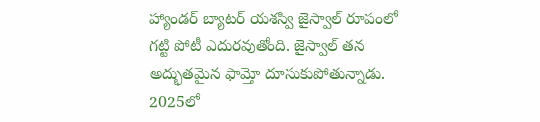హ్యాండర్ బ్యాటర్ యశస్వి జైస్వాల్ రూపంలో గట్టి పోటీ ఎదురవుతోంది. జైస్వాల్ తన అద్భుతమైన ఫామ్తో దూసుకుపోతున్నాడు. 2025లో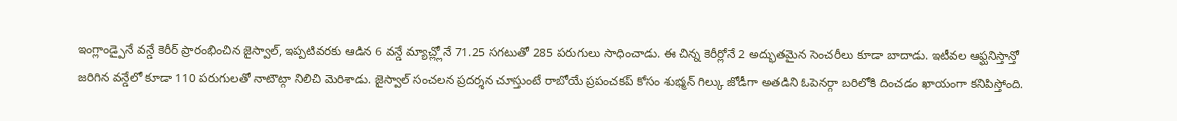ఇంగ్లాండ్పైనే వన్డే కెరీర్ ప్రారంభించిన జైస్వాల్, ఇప్పటివరకు ఆడిన 6 వన్డే మ్యాచ్ల్లోనే 71.25 సగటుతో 285 పరుగులు సాధించాడు. ఈ చిన్న కెరీర్లోనే 2 అద్భుతమైన సెంచరీలు కూడా బాదాడు. ఇటీవల ఆఫ్ఘనిస్తాన్తో జరిగిన వన్డేలో కూడా 110 పరుగులతో నాటౌట్గా నిలిచి మెరిశాడు. జైస్వాల్ సంచలన ప్రదర్శన చూస్తుంటే రాబోయే ప్రపంచకప్ కోసం శుభ్మన్ గిల్కు జోడీగా అతడిని ఓపెనర్గా బరిలోకి దించడం ఖాయంగా కనిపిస్తోంది.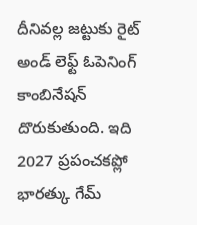దీనివల్ల జట్టుకు రైట్ అండ్ లెఫ్ట్ ఓపెనింగ్ కాంబినేషన్ దొరుకుతుంది. ఇది 2027 ప్రపంచకప్లో భారత్కు గేమ్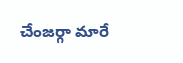చేంజర్గా మారే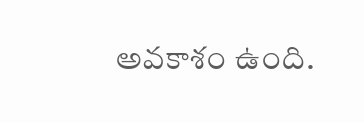అవకాశం ఉంది.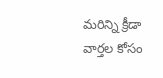మరిన్ని క్రీడా వార్తల కోసం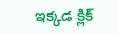ఇక్కడ క్లిక్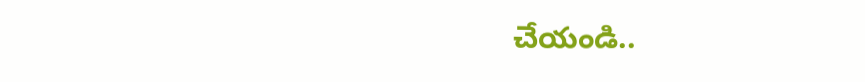చేయండి..